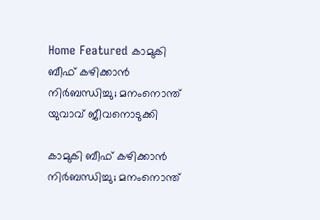Home Featured കാമുകി ബീഫ് കഴിക്കാന്‍ നിര്‍ബന്ധിച്ചു; മനംനൊന്ത് യുവാവ് ജീവനൊടുക്കി

കാമുകി ബീഫ് കഴിക്കാന്‍ നിര്‍ബന്ധിച്ചു; മനംനൊന്ത്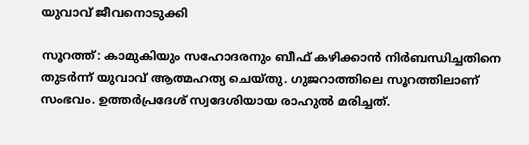യുവാവ് ജീവനൊടുക്കി

സൂറത്ത്: കാമുകിയും സഹോദരനും ബീഫ് കഴിക്കാന്‍ നിര്‍ബന്ധിച്ചതിനെ തുടര്‍ന്ന് യുവാവ് ആത്മഹത്യ ചെയ്തു. ഗുജറാത്തിലെ സൂറത്തിലാണ് സംഭവം. ഉത്തര്‍പ്രദേശ് സ്വദേശിയായ രാഹുല്‍ മരിച്ചത്.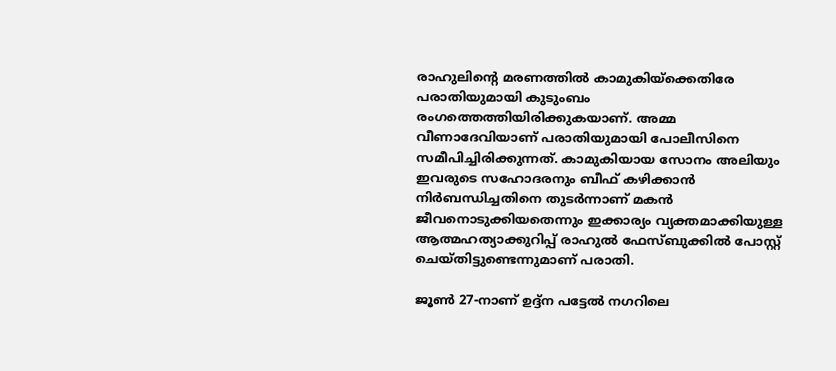രാഹുലിന്റെ മരണത്തില്‍ കാമുകിയ്ക്കെതിരേ പരാതിയുമായി കുടുംബം രംഗത്തെത്തിയിരിക്കുകയാണ്. അമ്മ വീണാദേവിയാണ് പരാതിയുമായി പോലീസിനെ സമീപിച്ചിരിക്കുന്നത്. കാമുകിയായ സോനം അലിയും ഇവരുടെ സഹോദരനും ബീഫ് കഴിക്കാന്‍ നിര്‍ബന്ധിച്ചതിനെ തുടര്‍ന്നാണ് മകന്‍ ജീവനൊടുക്കിയതെന്നും ഇക്കാര്യം വ്യക്തമാക്കിയുള്ള ആത്മഹത്യാക്കുറിപ്പ് രാഹുല്‍ ഫേസ്ബുക്കില്‍ പോസ്റ്റ് ചെയ്തിട്ടുണ്ടെന്നുമാണ് പരാതി.

ജൂണ്‍ 27-നാണ് ഉദ്ദ്ന പട്ടേല്‍ നഗറിലെ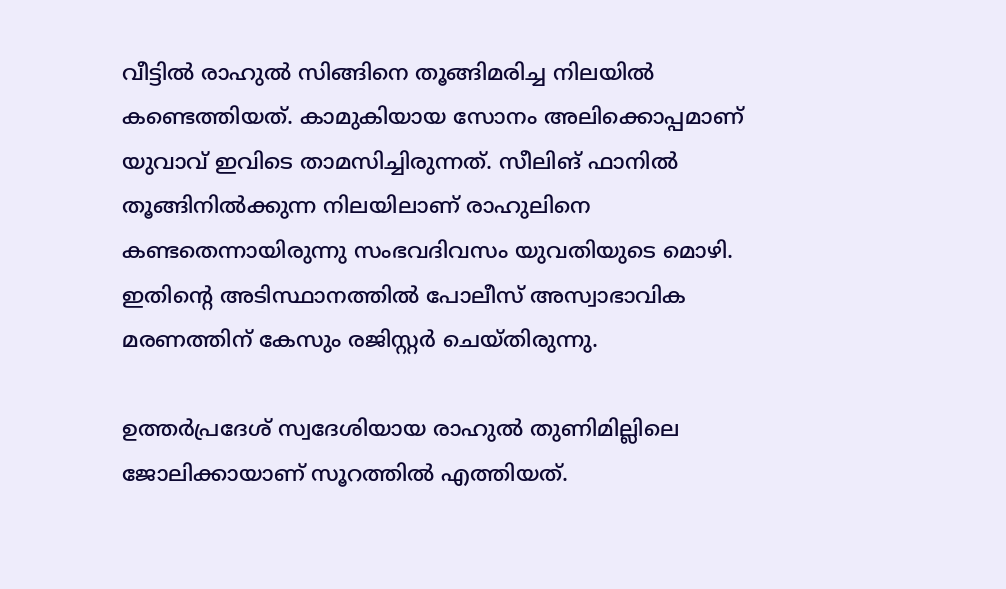വീട്ടില്‍ രാഹുല്‍ സിങ്ങിനെ തൂങ്ങിമരിച്ച നിലയില്‍ കണ്ടെത്തിയത്. കാമുകിയായ സോനം അലിക്കൊപ്പമാണ് യുവാവ് ഇവിടെ താമസിച്ചിരുന്നത്. സീലിങ് ഫാനില്‍ തൂങ്ങിനില്‍ക്കുന്ന നിലയിലാണ് രാഹുലിനെ കണ്ടതെന്നായിരുന്നു സംഭവദിവസം യുവതിയുടെ മൊഴി. ഇതിന്റെ അടിസ്ഥാനത്തില്‍ പോലീസ് അസ്വാഭാവിക മരണത്തിന് കേസും രജിസ്റ്റര്‍ ചെയ്തിരുന്നു.

ഉത്തര്‍പ്രദേശ് സ്വദേശിയായ രാഹുല്‍ തുണിമില്ലിലെ ജോലിക്കായാണ് സൂറത്തില്‍ എത്തിയത്.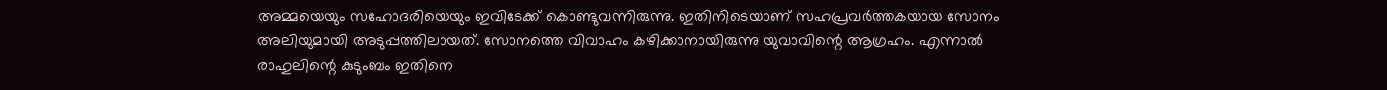അമ്മയെയും സഹോദരിയെയും ഇവിടേക്ക് കൊണ്ടുവന്നിരുന്നു. ഇതിനിടെയാണ് സഹപ്രവര്‍ത്തകയായ സോനം അലിയുമായി അടുപ്പത്തിലായത്. സോനത്തെ വിവാഹം കഴിക്കാനായിരുന്നു യുവാവിന്റെ ആഗ്രഹം. എന്നാല്‍ രാഹുലിന്റെ കുടുംബം ഇതിനെ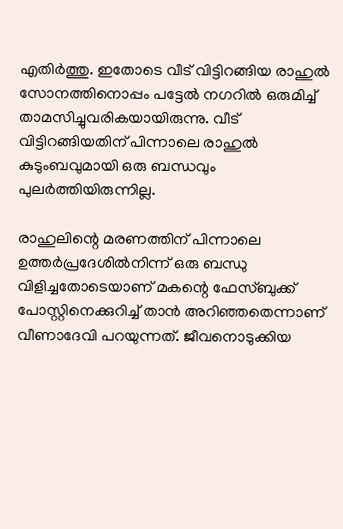എതിര്‍ത്തു. ഇതോടെ വീട് വിട്ടിറങ്ങിയ രാഹുല്‍ സോനത്തിനൊപ്പം പട്ടേല്‍ നഗറില്‍ ഒരുമിച്ച് താമസിച്ചുവരികയായിരുന്നു. വീട് വിട്ടിറങ്ങിയതിന് പിന്നാലെ രാഹുല്‍ കുടുംബവുമായി ഒരു ബന്ധവും പുലര്‍ത്തിയിരുന്നില്ല.

രാഹുലിന്റെ മരണത്തിന് പിന്നാലെ ഉത്തര്‍പ്രദേശില്‍നിന്ന് ഒരു ബന്ധു വിളിച്ചതോടെയാണ് മകന്റെ ഫേസ്ബുക്ക് പോസ്റ്റിനെക്കുറിച്ച് താന്‍ അറിഞ്ഞതെന്നാണ് വീണാദേവി പറയുന്നത്. ജീവനൊടുക്കിയ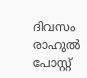ദിവസം രാഹുല്‍ പോസ്റ്റ്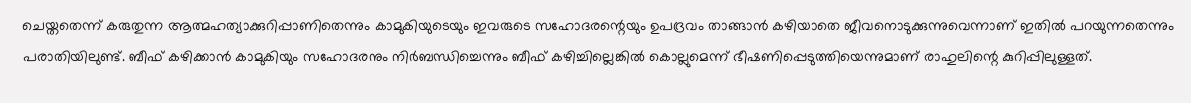ചെയ്തതെന്ന് കരുതുന്ന ആത്മഹത്യാക്കുറിപ്പാണിതെന്നും കാമുകിയുടെയും ഇവരുടെ സഹോദരന്റെയും ഉപദ്രവം താങ്ങാന്‍ കഴിയാതെ ജീവനൊടുക്കുന്നുവെന്നാണ് ഇതില്‍ പറയുന്നതെന്നും പരാതിയിലുണ്ട്. ബീഫ് കഴിക്കാന്‍ കാമുകിയും സഹോദരനും നിര്‍ബന്ധിച്ചെന്നും ബീഫ് കഴിച്ചില്ലെങ്കില്‍ കൊല്ലുമെന്ന് ഭീഷണിപ്പെടുത്തിയെന്നുമാണ് രാഹുലിന്റെ കുറിപ്പിലുള്ളത്.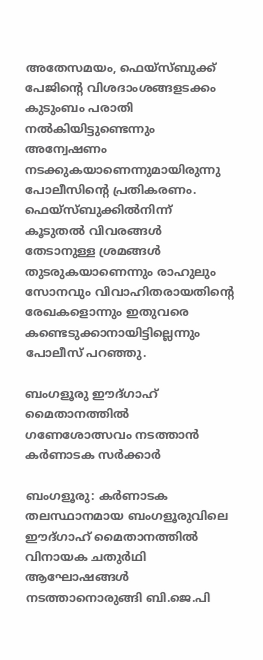അതേസമയം, ഫെയ്സ്ബുക്ക് പേജിന്റെ വിശദാംശങ്ങളടക്കം കുടുംബം പരാതി നല്‍കിയിട്ടുണ്ടെന്നും അന്വേഷണം നടക്കുകയാണെന്നുമായിരുന്നു പോലീസിന്റെ പ്രതികരണം. ഫെയ്സ്ബുക്കില്‍നിന്ന് കൂടുതല്‍ വിവരങ്ങള്‍ തേടാനുള്ള ശ്രമങ്ങള്‍ തുടരുകയാണെന്നും രാഹുലും സോനവും വിവാഹിതരായതിന്റെ രേഖകളൊന്നും ഇതുവരെ കണ്ടെടുക്കാനായിട്ടില്ലെന്നും പോലീസ് പറഞ്ഞു.

ബംഗളൂരു ഈദ്ഗാഹ് മൈതാനത്തില്‍ ഗണേശോത്സവം നടത്താന്‍ കര്‍ണാടക സര്‍ക്കാര്‍

ബംഗളൂരു: കര്‍ണാടക തലസ്ഥാനമായ ബംഗളൂരുവിലെ ഈദ്ഗാഹ് മൈതാനത്തില്‍ വിനായക ചതുര്‍ഥി ആഘോഷങ്ങള്‍ നടത്താനൊരുങ്ങി ബി.ജെ.പി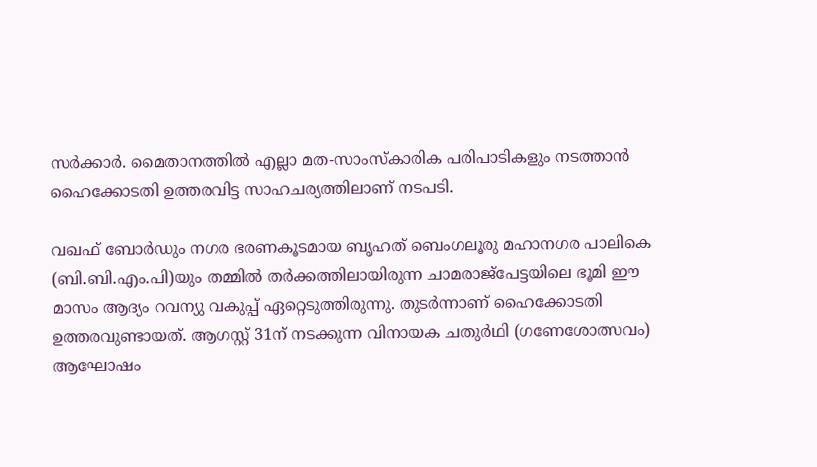സര്‍ക്കാര്‍. മൈതാനത്തില്‍ എല്ലാ മത-സാംസ്കാരിക പരിപാടികളും നടത്താന്‍ ഹൈക്കോടതി ഉത്തരവിട്ട സാഹചര്യത്തിലാണ് നടപടി.

വഖഫ് ബോര്‍ഡും നഗര ഭരണകൂടമായ ബൃഹത് ബെംഗലൂരു മഹാനഗര പാലികെ (ബി.ബി.എം.പി)യും തമ്മില്‍ തര്‍‍ക്കത്തിലായിരുന്ന ചാമരാജ്പേട്ടയിലെ ഭൂമി ഈ മാസം ആദ്യം റവന്യു വകുപ്പ് ഏറ്റെടുത്തിരുന്നു. തുടര്‍ന്നാണ് ഹൈക്കോടതി ഉത്തരവുണ്ടായത്. ആഗസ്റ്റ് 31ന് നടക്കുന്ന വിനായക ചതുര്‍ഥി (ഗണേശോത്സവം) ആഘോഷം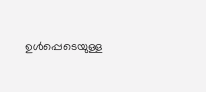ഉള്‍പ്പെടെയുള്ള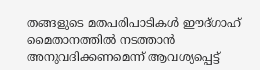തങ്ങളുടെ മതപരിപാടികള്‍ ഈദ്ഗാഹ് മൈതാനത്തില്‍ നടത്താന്‍ അനുവദിക്കണമെന്ന് ആവശ്യപ്പെട്ട്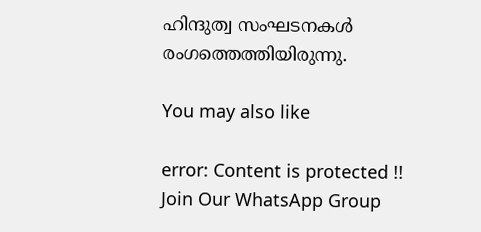ഹിന്ദുത്വ സംഘടനകള്‍ രംഗത്തെത്തിയിരുന്നു.

You may also like

error: Content is protected !!
Join Our WhatsApp Group